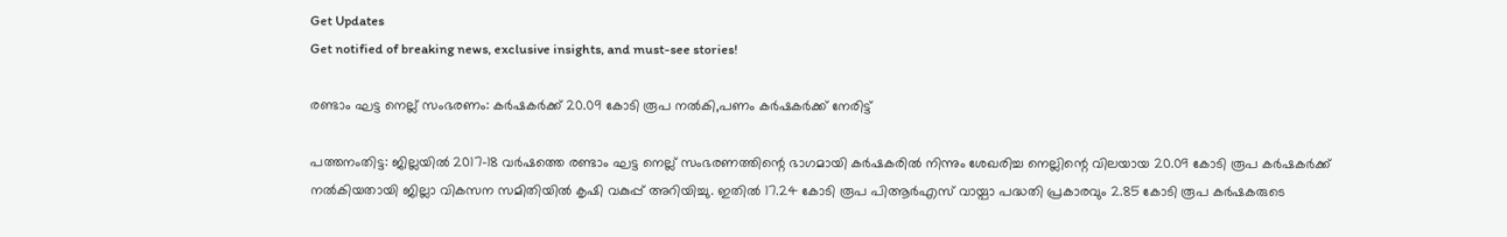Get Updates
Get notified of breaking news, exclusive insights, and must-see stories!

രണ്ടാം ഘട്ട നെല്ല് സംഭരണം: കര്‍ഷകര്‍ക്ക് 20.09 കോടി രൂപ നല്‍കി,പണം കർഷകർക്ക് നേരിട്ട്

പത്തനംതിട്ട: ജില്ലയില്‍ 2017-18 വര്‍ഷത്തെ രണ്ടാം ഘട്ട നെല്ല് സംഭരണത്തിന്റെ ഭാഗമായി കര്‍ഷകരില്‍ നിന്നും ശേഖരിച്ച നെല്ലിന്റെ വിലയായ 20.09 കോടി രൂപ കര്‍ഷകര്‍ക്ക് നല്‍കിയതായി ജില്ലാ വികസന സമിതിയില്‍ കൃഷി വകുപ്പ് അറിയിച്ചു. ഇതില്‍ 17.24 കോടി രൂപ പിആര്‍എസ് വായ്പാ പദ്ധതി പ്രകാരവും 2.85 കോടി രൂപ കര്‍ഷകരുടെ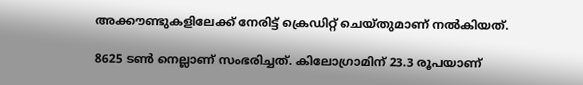അക്കൗണ്ടുകളിലേക്ക് നേരിട്ട് ക്രെഡിറ്റ് ചെയ്തുമാണ് നല്‍കിയത്.

8625 ടണ്‍ നെല്ലാണ് സംഭരിച്ചത്. കിലോഗ്രാമിന് 23.3 രൂപയാണ്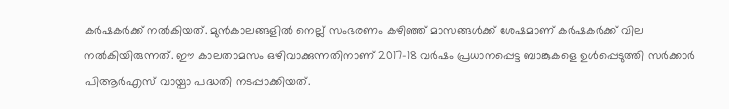കര്‍ഷകര്‍ക്ക് നല്‍കിയത്. മുന്‍കാലങ്ങളില്‍ നെല്ല് സംഭരണം കഴിഞ്ഞ് മാസങ്ങള്‍ക്ക് ശേഷമാണ് കര്‍ഷകര്‍ക്ക് വില നല്‍കിയിരുന്നത്. ഈ കാലതാമസം ഒഴിവാക്കുന്നതിനാണ് 2017-18 വര്‍ഷം പ്രധാനപ്പെട്ട ബാങ്കുകളെ ഉള്‍പ്പെടുത്തി സര്‍ക്കാര്‍ പിആര്‍എസ് വായ്പാ പദ്ധതി നടപ്പാക്കിയത്.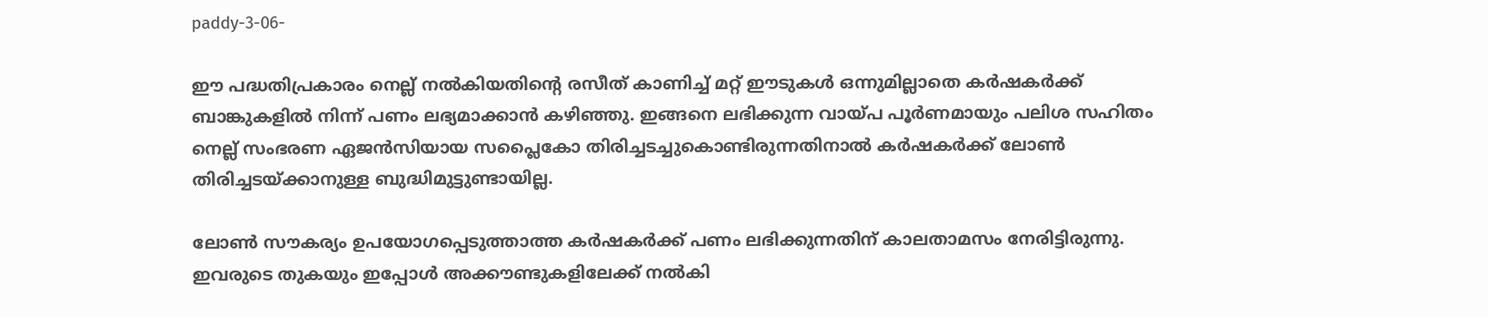paddy-3-06-

ഈ പദ്ധതിപ്രകാരം നെല്ല് നല്‍കിയതിന്റെ രസീത് കാണിച്ച് മറ്റ് ഈടുകള്‍ ഒന്നുമില്ലാതെ കര്‍ഷകര്‍ക്ക് ബാങ്കുകളില്‍ നിന്ന് പണം ലഭ്യമാക്കാന്‍ കഴിഞ്ഞു. ഇങ്ങനെ ലഭിക്കുന്ന വായ്പ പൂര്‍ണമായും പലിശ സഹിതം നെല്ല് സംഭരണ ഏജന്‍സിയായ സപ്ലൈകോ തിരിച്ചടച്ചുകൊണ്ടിരുന്നതിനാല്‍ കര്‍ഷകര്‍ക്ക് ലോണ്‍ തിരിച്ചടയ്ക്കാനുള്ള ബുദ്ധിമുട്ടുണ്ടായില്ല.

ലോണ്‍ സൗകര്യം ഉപയോഗപ്പെടുത്താത്ത കര്‍ഷകര്‍ക്ക് പണം ലഭിക്കുന്നതിന് കാലതാമസം നേരിട്ടിരുന്നു. ഇവരുടെ തുകയും ഇപ്പോള്‍ അക്കൗണ്ടുകളിലേക്ക് നല്‍കി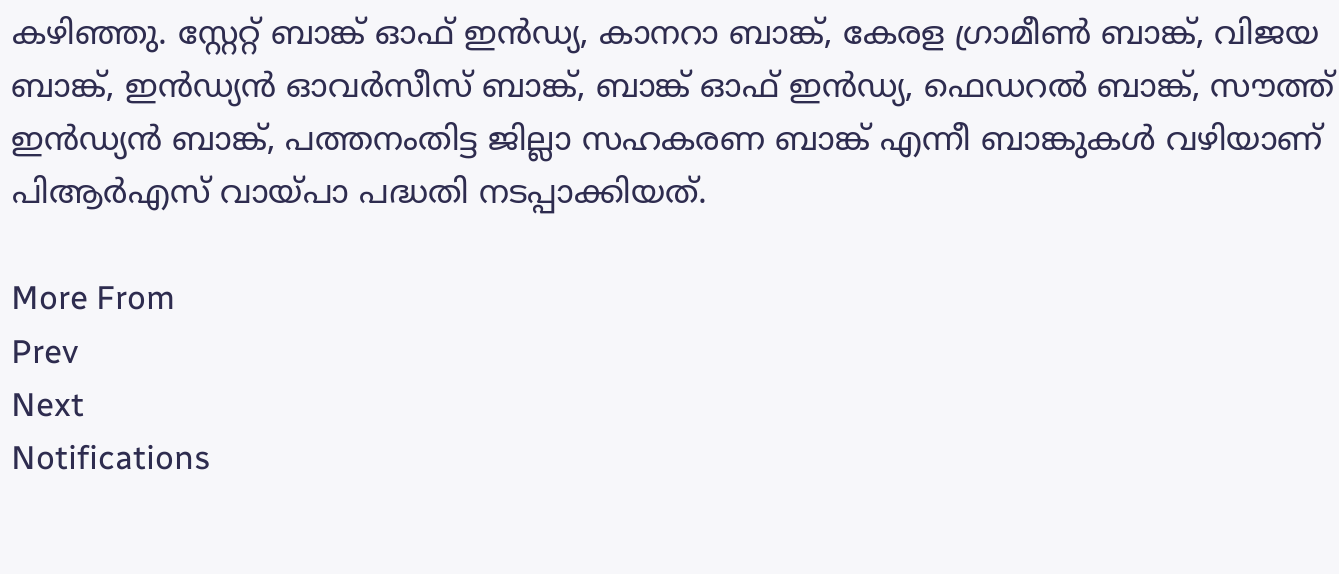കഴിഞ്ഞു. സ്റ്റേറ്റ് ബാങ്ക് ഓഫ് ഇന്‍ഡ്യ, കാനറാ ബാങ്ക്, കേരള ഗ്രാമീണ്‍ ബാങ്ക്, വിജയ ബാങ്ക്, ഇന്‍ഡ്യന്‍ ഓവര്‍സീസ് ബാങ്ക്, ബാങ്ക് ഓഫ് ഇന്‍ഡ്യ, ഫെഡറല്‍ ബാങ്ക്, സൗത്ത് ഇന്‍ഡ്യന്‍ ബാങ്ക്, പത്തനംതിട്ട ജില്ലാ സഹകരണ ബാങ്ക് എന്നീ ബാങ്കുകള്‍ വഴിയാണ് പിആര്‍എസ് വായ്പാ പദ്ധതി നടപ്പാക്കിയത്.

More From
Prev
Next
Notifications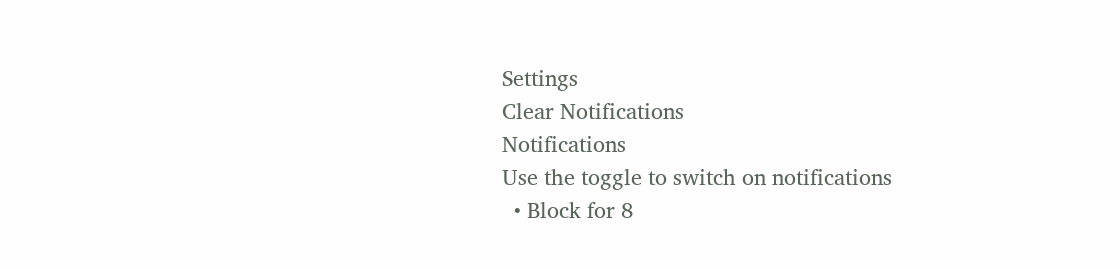Settings
Clear Notifications
Notifications
Use the toggle to switch on notifications
  • Block for 8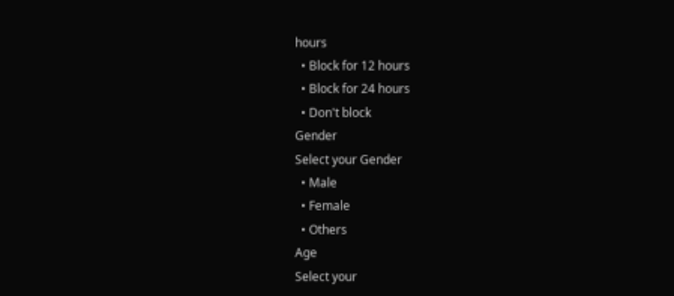hours
  • Block for 12 hours
  • Block for 24 hours
  • Don't block
Gender
Select your Gender
  • Male
  • Female
  • Others
Age
Select your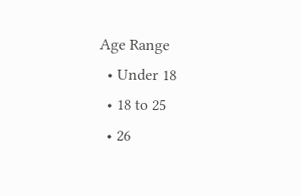Age Range
  • Under 18
  • 18 to 25
  • 26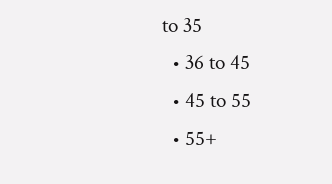to 35
  • 36 to 45
  • 45 to 55
  • 55+